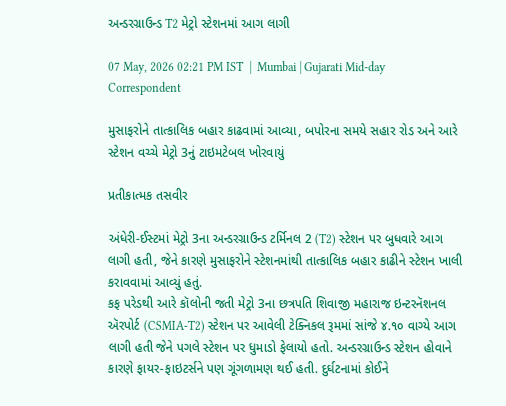અન્ડરગ્રાઉન્ડ T2 મેટ્રો સ્ટેશનમાં આગ લાગી

07 May, 2026 02:21 PM IST  |  Mumbai | Gujarati Mid-day Correspondent

મુસાફરોને તાત્કાલિક બહાર કાઢવામાં આવ્યા, બપોરના સમયે સહાર રોડ અને આરે સ્ટેશન વચ્ચે મેટ્રો 3નું ટાઇમટેબલ ખોરવાયું

પ્રતીકાત્મક તસવીર

અંધેરી-ઈસ્ટમાં મેટ્રો 3ના અન્ડરગ્રાઉન્ડ ટર્મિનલ 2 (T2) સ્ટેશન પર બુધવારે આગ લાગી હતી, જેને કારણે મુસાફરોને સ્ટેશનમાંથી તાત્કાલિક બહાર કાઢીને સ્ટેશન ખાલી કરાવવામાં આવ્યું હતું.
કફ પરેડથી આરે કૉલોની જતી મેટ્રો 3ના છત્રપતિ શિવાજી મહારાજ ઇન્ટરનૅશનલ ઍરપોર્ટ (CSMIA-T2) સ્ટેશન પર આવેલી ટેક્નિકલ રૂમમાં સાંજે ૪.૧૦ વાગ્યે આગ લાગી હતી જેને પગલે સ્ટેશન પર ધુમાડો ફેલાયો હતો. અન્ડરગ્રાઉન્ડ સ્ટેશન હોવાને કારણે ફાયર-ફાઇટર્સને પણ ગૂંગળામણ થઈ હતી. દુર્ઘટનામાં કોઈને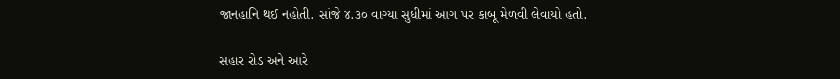જાનહાનિ થઈ નહોતી. સાંજે ૪.૩૦ વાગ્યા સુધીમાં આગ પર કાબૂ મેળવી લેવાયો હતો.

સહાર રોડ અને આરે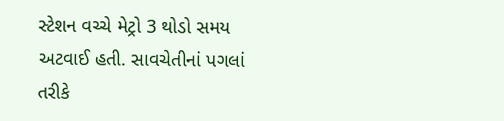સ્ટેશન વચ્ચે મેટ્રો 3 થોડો સમય અટવાઈ હતી. સાવચેતીનાં પગલાં તરીકે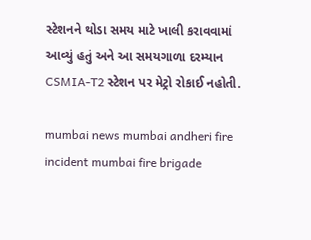સ્ટેશનને થોડા સમય માટે ખાલી કરાવવામાં આવ્યું હતું અને આ સમયગાળા દરમ્યાન CSMIA-T2 સ્ટેશન પર મેટ્રો રોકાઈ નહોતી.

mumbai news mumbai andheri fire incident mumbai fire brigade